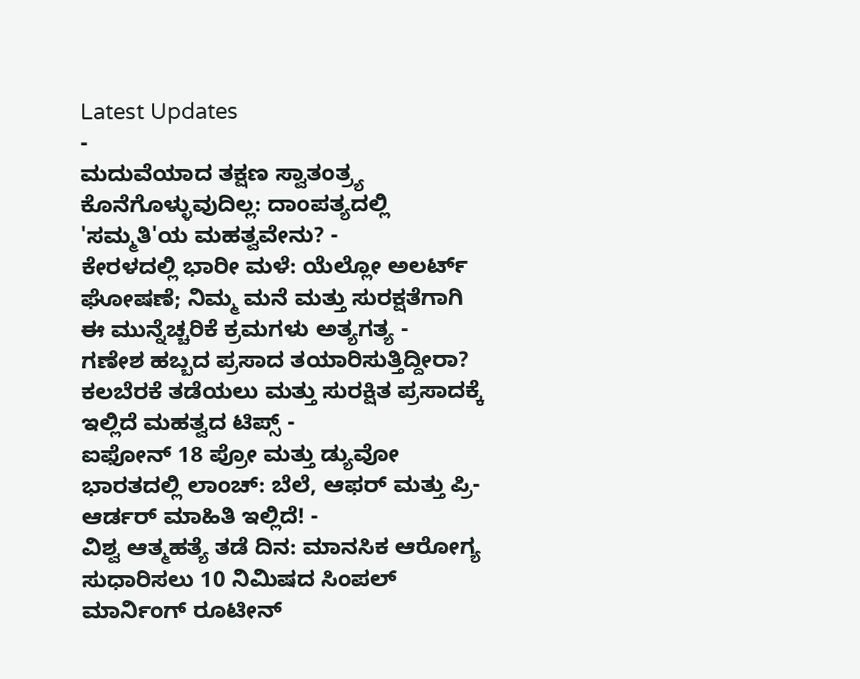Latest Updates
-
ಮದುವೆಯಾದ ತಕ್ಷಣ ಸ್ವಾತಂತ್ರ್ಯ ಕೊನೆಗೊಳ್ಳುವುದಿಲ್ಲ: ದಾಂಪತ್ಯದಲ್ಲಿ 'ಸಮ್ಮತಿ'ಯ ಮಹತ್ವವೇನು? -
ಕೇರಳದಲ್ಲಿ ಭಾರೀ ಮಳೆ: ಯೆಲ್ಲೋ ಅಲರ್ಟ್ ಘೋಷಣೆ; ನಿಮ್ಮ ಮನೆ ಮತ್ತು ಸುರಕ್ಷತೆಗಾಗಿ ಈ ಮುನ್ನೆಚ್ಚರಿಕೆ ಕ್ರಮಗಳು ಅತ್ಯಗತ್ಯ -
ಗಣೇಶ ಹಬ್ಬದ ಪ್ರಸಾದ ತಯಾರಿಸುತ್ತಿದ್ದೀರಾ? ಕಲಬೆರಕೆ ತಡೆಯಲು ಮತ್ತು ಸುರಕ್ಷಿತ ಪ್ರಸಾದಕ್ಕೆ ಇಲ್ಲಿದೆ ಮಹತ್ವದ ಟಿಪ್ಸ್ -
ಐಫೋನ್ 18 ಪ್ರೋ ಮತ್ತು ಡ್ಯುವೋ ಭಾರತದಲ್ಲಿ ಲಾಂಚ್: ಬೆಲೆ, ಆಫರ್ ಮತ್ತು ಪ್ರಿ-ಆರ್ಡರ್ ಮಾಹಿತಿ ಇಲ್ಲಿದೆ! -
ವಿಶ್ವ ಆತ್ಮಹತ್ಯೆ ತಡೆ ದಿನ: ಮಾನಸಿಕ ಆರೋಗ್ಯ ಸುಧಾರಿಸಲು 10 ನಿಮಿಷದ ಸಿಂಪಲ್ ಮಾರ್ನಿಂಗ್ ರೂಟೀನ್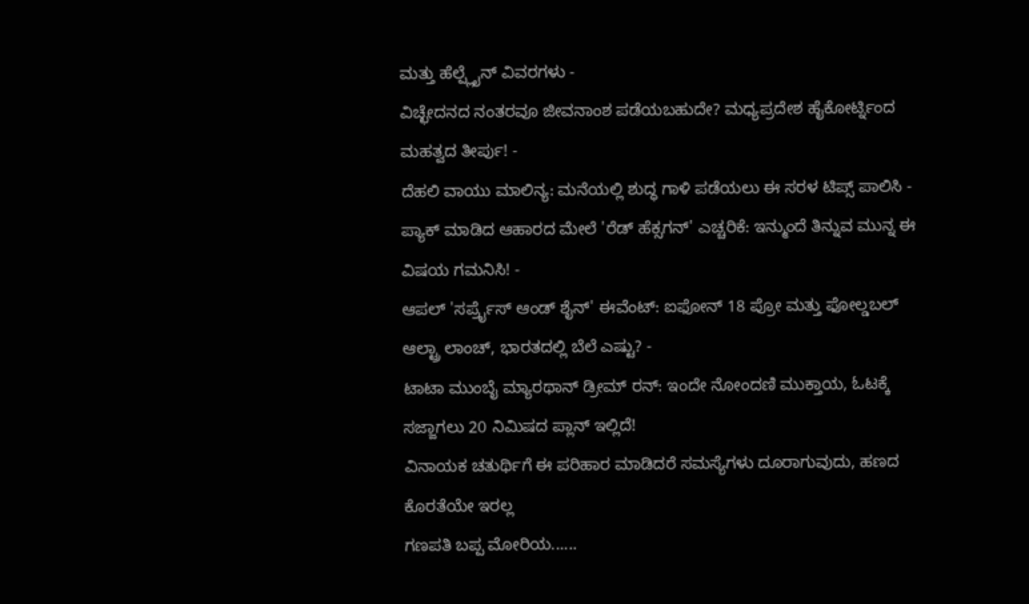ಮತ್ತು ಹೆಲ್ಪ್ಲೈನ್ ವಿವರಗಳು -
ವಿಚ್ಛೇದನದ ನಂತರವೂ ಜೀವನಾಂಶ ಪಡೆಯಬಹುದೇ? ಮಧ್ಯಪ್ರದೇಶ ಹೈಕೋರ್ಟ್ನಿಂದ ಮಹತ್ವದ ತೀರ್ಪು! -
ದೆಹಲಿ ವಾಯು ಮಾಲಿನ್ಯ: ಮನೆಯಲ್ಲಿ ಶುದ್ಧ ಗಾಳಿ ಪಡೆಯಲು ಈ ಸರಳ ಟಿಪ್ಸ್ ಪಾಲಿಸಿ -
ಪ್ಯಾಕ್ ಮಾಡಿದ ಆಹಾರದ ಮೇಲೆ 'ರೆಡ್ ಹೆಕ್ಸಗನ್' ಎಚ್ಚರಿಕೆ: ಇನ್ಮುಂದೆ ತಿನ್ನುವ ಮುನ್ನ ಈ ವಿಷಯ ಗಮನಿಸಿ! -
ಆಪಲ್ 'ಸರ್ಪ್ರೈಸ್ ಆಂಡ್ ಶೈನ್' ಈವೆಂಟ್: ಐಫೋನ್ 18 ಪ್ರೋ ಮತ್ತು ಫೋಲ್ಡಬಲ್ ಆಲ್ಟ್ರಾ ಲಾಂಚ್, ಭಾರತದಲ್ಲಿ ಬೆಲೆ ಎಷ್ಟು? -
ಟಾಟಾ ಮುಂಬೈ ಮ್ಯಾರಥಾನ್ ಡ್ರೀಮ್ ರನ್: ಇಂದೇ ನೋಂದಣಿ ಮುಕ್ತಾಯ, ಓಟಕ್ಕೆ ಸಜ್ಜಾಗಲು 20 ನಿಮಿಷದ ಪ್ಲಾನ್ ಇಲ್ಲಿದೆ!
ವಿನಾಯಕ ಚತುರ್ಥಿಗೆ ಈ ಪರಿಹಾರ ಮಾಡಿದರೆ ಸಮಸ್ಯೆಗಳು ದೂರಾಗುವುದು, ಹಣದ ಕೊರತೆಯೇ ಇರಲ್ಲ
ಗಣಪತಿ ಬಪ್ಪ ಮೋರಿಯ......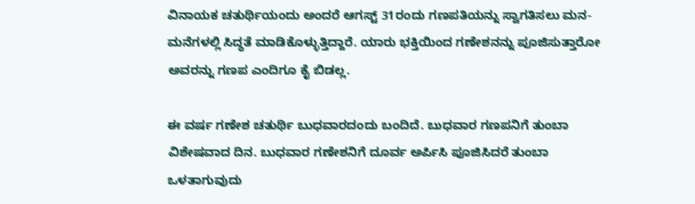ವಿನಾಯಕ ಚತುರ್ಥಿಯಂದು ಅಂದರೆ ಆಗಸ್ಟ್ 31ರಂದು ಗಣಪತಿಯನ್ನು ಸ್ವಾಗತಿಸಲು ಮನ-ಮನೆಗಳಲ್ಲಿ ಸಿದ್ಧತೆ ಮಾಡಿಕೊಳ್ಳುತ್ತಿದ್ದಾರೆ. ಯಾರು ಭಕ್ತಿಯಿಂದ ಗಣೇಶನನ್ನು ಪೂಜಿಸುತ್ತಾರೋ ಅವರನ್ನು ಗಣಪ ಎಂದಿಗೂ ಕೈ ಬಿಡಲ್ಲ.

ಈ ವರ್ಷ ಗಣೇಶ ಚತುರ್ಥಿ ಬುಧವಾರದಂದು ಬಂದಿದೆ. ಬುಧವಾರ ಗಣಪನಿಗೆ ತುಂಬಾ ವಿಶೇಷವಾದ ದಿನ. ಬುಧವಾರ ಗಣೇಶನಿಗೆ ದೂರ್ವ ಅರ್ಪಿಸಿ ಪೂಜಿಸಿದರೆ ತುಂಬಾ ಒಳತಾಗುವುದು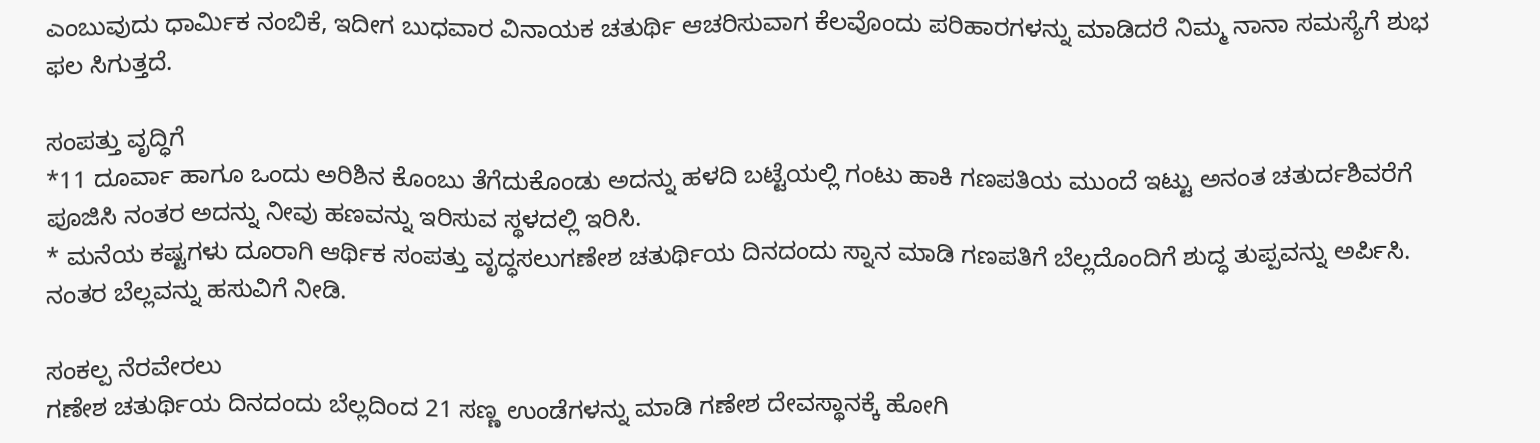ಎಂಬುವುದು ಧಾರ್ಮಿಕ ನಂಬಿಕೆ, ಇದೀಗ ಬುಧವಾರ ವಿನಾಯಕ ಚತುರ್ಥಿ ಆಚರಿಸುವಾಗ ಕೆಲವೊಂದು ಪರಿಹಾರಗಳನ್ನು ಮಾಡಿದರೆ ನಿಮ್ಮ ನಾನಾ ಸಮಸ್ಯೆಗೆ ಶುಭ ಫಲ ಸಿಗುತ್ತದೆ.

ಸಂಪತ್ತು ವೃದ್ಧಿಗೆ
*11 ದೂರ್ವಾ ಹಾಗೂ ಒಂದು ಅರಿಶಿನ ಕೊಂಬು ತೆಗೆದುಕೊಂಡು ಅದನ್ನು ಹಳದಿ ಬಟ್ಟೆಯಲ್ಲಿ ಗಂಟು ಹಾಕಿ ಗಣಪತಿಯ ಮುಂದೆ ಇಟ್ಟು ಅನಂತ ಚತುರ್ದಶಿವರೆಗೆ ಪೂಜಿಸಿ ನಂತರ ಅದನ್ನು ನೀವು ಹಣವನ್ನು ಇರಿಸುವ ಸ್ಥಳದಲ್ಲಿ ಇರಿಸಿ.
* ಮನೆಯ ಕಷ್ಟಗಳು ದೂರಾಗಿ ಆರ್ಥಿಕ ಸಂಪತ್ತು ವೃದ್ಧಸಲುಗಣೇಶ ಚತುರ್ಥಿಯ ದಿನದಂದು ಸ್ನಾನ ಮಾಡಿ ಗಣಪತಿಗೆ ಬೆಲ್ಲದೊಂದಿಗೆ ಶುದ್ಧ ತುಪ್ಪವನ್ನು ಅರ್ಪಿಸಿ. ನಂತರ ಬೆಲ್ಲವನ್ನು ಹಸುವಿಗೆ ನೀಡಿ.

ಸಂಕಲ್ಪ ನೆರವೇರಲು
ಗಣೇಶ ಚತುರ್ಥಿಯ ದಿನದಂದು ಬೆಲ್ಲದಿಂದ 21 ಸಣ್ಣ ಉಂಡೆಗಳನ್ನು ಮಾಡಿ ಗಣೇಶ ದೇವಸ್ಥಾನಕ್ಕೆ ಹೋಗಿ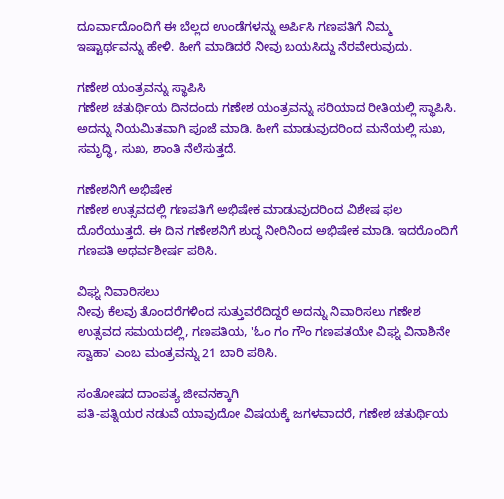ದೂರ್ವಾದೊಂದಿಗೆ ಈ ಬೆಲ್ಲದ ಉಂಡೆಗಳನ್ನು ಅರ್ಪಿಸಿ ಗಣಪತಿಗೆ ನಿಮ್ಮ ಇಷ್ಟಾರ್ಥವನ್ನು ಹೇಳಿ. ಹೀಗೆ ಮಾಡಿದರೆ ನೀವು ಬಯಸಿದ್ದು ನೆರವೇರುವುದು.

ಗಣೇಶ ಯಂತ್ರವನ್ನು ಸ್ಥಾಪಿಸಿ
ಗಣೇಶ ಚತುರ್ಥಿಯ ದಿನದಂದು ಗಣೇಶ ಯಂತ್ರವನ್ನು ಸರಿಯಾದ ರೀತಿಯಲ್ಲಿ ಸ್ಥಾಪಿಸಿ. ಅದನ್ನು ನಿಯಮಿತವಾಗಿ ಪೂಜೆ ಮಾಡಿ. ಹೀಗೆ ಮಾಡುವುದರಿಂದ ಮನೆಯಲ್ಲಿ ಸುಖ, ಸಮೃದ್ಧಿ, ಸುಖ, ಶಾಂತಿ ನೆಲೆಸುತ್ತದೆ.

ಗಣೇಶನಿಗೆ ಅಭಿಷೇಕ
ಗಣೇಶ ಉತ್ಸವದಲ್ಲಿ ಗಣಪತಿಗೆ ಅಭಿಷೇಕ ಮಾಡುವುದರಿಂದ ವಿಶೇಷ ಫಲ ದೊರೆಯುತ್ತದೆ. ಈ ದಿನ ಗಣೇಶನಿಗೆ ಶುದ್ಧ ನೀರಿನಿಂದ ಅಭಿಷೇಕ ಮಾಡಿ. ಇದರೊಂದಿಗೆ ಗಣಪತಿ ಅಥರ್ವಶೀರ್ಷ ಪಠಿಸಿ.

ವಿಘ್ನ ನಿವಾರಿಸಲು
ನೀವು ಕೆಲವು ತೊಂದರೆಗಳಿಂದ ಸುತ್ತುವರೆದಿದ್ದರೆ ಅದನ್ನು ನಿವಾರಿಸಲು ಗಣೇಶ ಉತ್ಸವದ ಸಮಯದಲ್ಲಿ, ಗಣಪತಿಯ, 'ಓಂ ಗಂ ಗೌಂ ಗಣಪತಯೇ ವಿಘ್ನ ವಿನಾಶಿನೇ ಸ್ವಾಹಾ' ಎಂಬ ಮಂತ್ರವನ್ನು 21 ಬಾರಿ ಪಠಿಸಿ.

ಸಂತೋಷದ ದಾಂಪತ್ಯ ಜೀವನಕ್ಕಾಗಿ
ಪತಿ-ಪತ್ನಿಯರ ನಡುವೆ ಯಾವುದೋ ವಿಷಯಕ್ಕೆ ಜಗಳವಾದರೆ, ಗಣೇಶ ಚತುರ್ಥಿಯ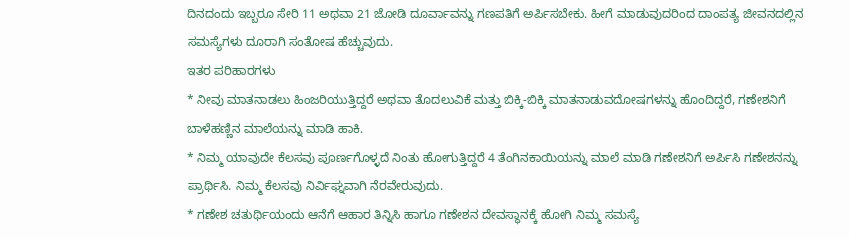ದಿನದಂದು ಇಬ್ಬರೂ ಸೇರಿ 11 ಅಥವಾ 21 ಜೋಡಿ ದೂರ್ವಾವನ್ನು ಗಣಪತಿಗೆ ಅರ್ಪಿಸಬೇಕು. ಹೀಗೆ ಮಾಡುವುದರಿಂದ ದಾಂಪತ್ಯ ಜೀವನದಲ್ಲಿನ ಸಮಸ್ಯೆಗಳು ದೂರಾಗಿ ಸಂತೋಷ ಹೆಚ್ಚುವುದು.
ಇತರ ಪರಿಹಾರಗಳು
* ನೀವು ಮಾತನಾಡಲು ಹಿಂಜರಿಯುತ್ತಿದ್ದರೆ ಅಥವಾ ತೊದಲುವಿಕೆ ಮತ್ತು ಬಿಕ್ಕಿ-ಬಿಕ್ಕಿ ಮಾತನಾಡುವದೋಷಗಳನ್ನು ಹೊಂದಿದ್ದರೆ, ಗಣೇಶನಿಗೆ ಬಾಳೆಹಣ್ಣಿನ ಮಾಲೆಯನ್ನು ಮಾಡಿ ಹಾಕಿ.
* ನಿಮ್ಮ ಯಾವುದೇ ಕೆಲಸವು ಪೂರ್ಣಗೊಳ್ಳದೆ ನಿಂತು ಹೋಗುತ್ತಿದ್ದರೆ 4 ತೆಂಗಿನಕಾಯಿಯನ್ನು ಮಾಲೆ ಮಾಡಿ ಗಣೇಶನಿಗೆ ಅರ್ಪಿಸಿ ಗಣೇಶನನ್ನು ಪ್ರಾರ್ಥಿಸಿ. ನಿಮ್ಮ ಕೆಲಸವು ನಿರ್ವಿಘ್ನವಾಗಿ ನೆರವೇರುವುದು.
* ಗಣೇಶ ಚತುರ್ಥಿಯಂದು ಆನೆಗೆ ಆಹಾರ ತಿನ್ನಿಸಿ ಹಾಗೂ ಗಣೇಶನ ದೇವಸ್ಥಾನಕ್ಕೆ ಹೋಗಿ ನಿಮ್ಮ ಸಮಸ್ಯೆ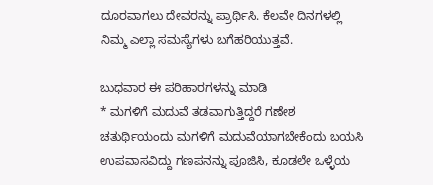ದೂರವಾಗಲು ದೇವರನ್ನು ಪ್ರಾರ್ಥಿಸಿ. ಕೆಲವೇ ದಿನಗಳಲ್ಲಿ ನಿಮ್ಮ ಎಲ್ಲಾ ಸಮಸ್ಯೆಗಳು ಬಗೆಹರಿಯುತ್ತವೆ.

ಬುಧವಾರ ಈ ಪರಿಹಾರಗಳನ್ನು ಮಾಡಿ
* ಮಗಳಿಗೆ ಮದುವೆ ತಡವಾಗುತ್ತಿದ್ದರೆ ಗಣೇಶ ಚತುರ್ಥಿಯಂದು ಮಗಳಿಗೆ ಮದುವೆಯಾಗಬೇಕೆಂದು ಬಯಸಿ ಉಪವಾಸವಿದ್ದು ಗಣಪನನ್ನು ಪೂಜಿಸಿ, ಕೂಡಲೇ ಒಳ್ಳೆಯ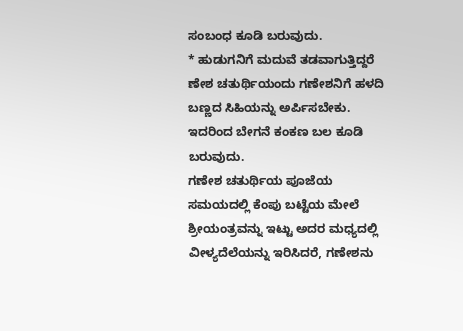ಸಂಬಂಧ ಕೂಡಿ ಬರುವುದು.
* ಹುಡುಗನಿಗೆ ಮದುವೆ ತಡವಾಗುತ್ತಿದ್ದರೆ ಣೇಶ ಚತುರ್ಥಿಯಂದು ಗಣೇಶನಿಗೆ ಹಳದಿ ಬಣ್ಣದ ಸಿಹಿಯನ್ನು ಅರ್ಪಿಸಬೇಕು. ಇದರಿಂದ ಬೇಗನೆ ಕಂಕಣ ಬಲ ಕೂಡಿ ಬರುವುದು.
ಗಣೇಶ ಚತುರ್ಥಿಯ ಪೂಜೆಯ ಸಮಯದಲ್ಲಿ ಕೆಂಪು ಬಟ್ಟೆಯ ಮೇಲೆ ಶ್ರೀಯಂತ್ರವನ್ನು ಇಟ್ಟು ಅದರ ಮಧ್ಯದಲ್ಲಿ ವೀಳ್ಯದೆಲೆಯನ್ನು ಇರಿಸಿದರೆ, ಗಣೇಶನು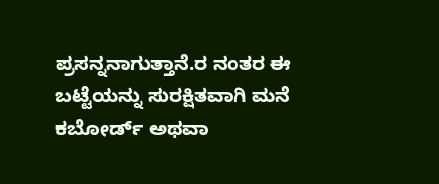ಪ್ರಸನ್ನನಾಗುತ್ತಾನೆ.ರ ನಂತರ ಈ ಬಟ್ಟೆಯನ್ನು ಸುರಕ್ಷಿತವಾಗಿ ಮನೆ ಕಬೋರ್ಡ್ ಅಥವಾ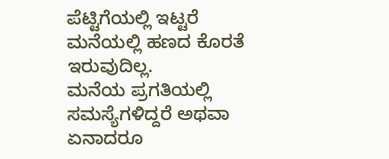ಪೆಟ್ಟಿಗೆಯಲ್ಲಿ ಇಟ್ಟರೆ ಮನೆಯಲ್ಲಿ ಹಣದ ಕೊರತೆ ಇರುವುದಿಲ್ಲ.
ಮನೆಯ ಪ್ರಗತಿಯಲ್ಲಿ ಸಮಸ್ಯೆಗಳಿದ್ದರೆ ಅಥವಾ ಏನಾದರೂ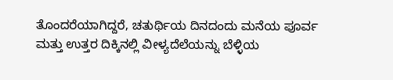ತೊಂದರೆಯಾಗಿದ್ದರೆ, ಚತುರ್ಥಿಯ ದಿನದಂದು ಮನೆಯ ಪೂರ್ವ ಮತ್ತು ಉತ್ತರ ದಿಕ್ಕಿನಲ್ಲಿ ವೀಳ್ಯದೆಲೆಯನ್ನು ಬೆಳ್ಳಿಯ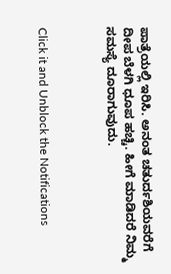ಪಾತ್ರೆಯಲ್ಲಿ ಇರಿಸಿ. ಅನಂತ ಚತುರ್ದಶಿಯವರೆಗೆ ದೀಪ ಬೆಳಗಿ ಧೂಪ ಹಚ್ಚಿ. ಹೀಗೆ ಮಾಡಿದರೆ ನಿಮ್ಮ ಸಮಸ್ಯೆ ದೂರಾಗುವುದು.



Click it and Unblock the Notifications